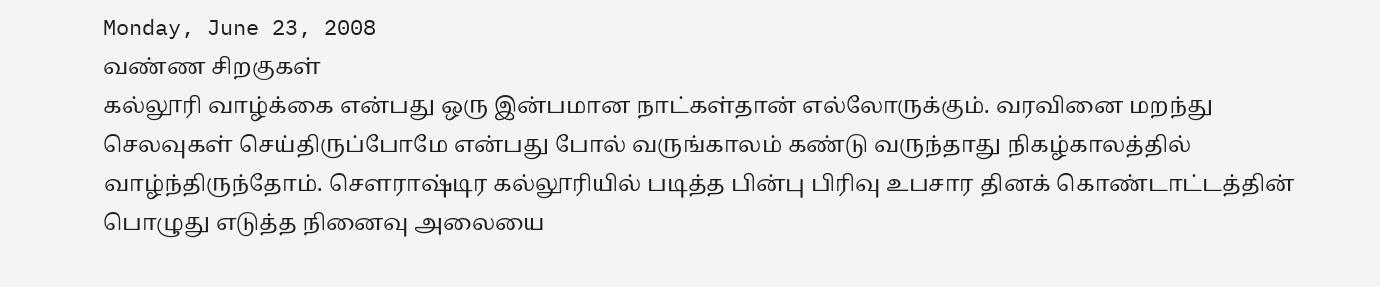Monday, June 23, 2008
வண்ண சிறகுகள்
கல்லூரி வாழ்க்கை என்பது ஒரு இன்பமான நாட்கள்தான் எல்லோருக்கும். வரவினை மறந்து செலவுகள் செய்திருப்போமே என்பது போல் வருங்காலம் கண்டு வருந்தாது நிகழ்காலத்தில் வாழ்ந்திருந்தோம். சௌராஷ்டிர கல்லூரியில் படித்த பின்பு பிரிவு உபசார தினக் கொண்டாட்டத்தின் பொழுது எடுத்த நினைவு அலையை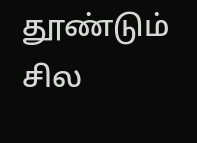தூண்டும் சில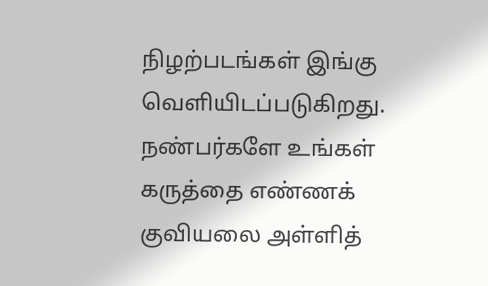நிழற்படங்கள் இங்கு வெளியிடப்படுகிறது. நண்பர்களே உங்கள் கருத்தை எண்ணக் குவியலை அள்ளித்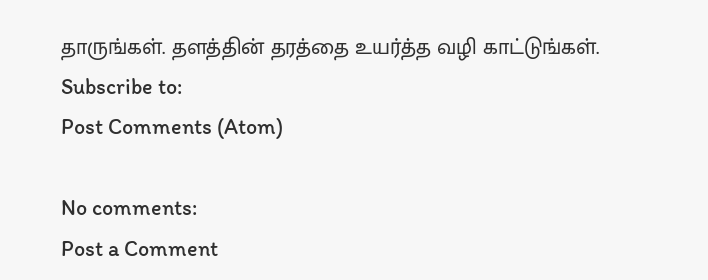தாருங்கள். தளத்தின் தரத்தை உயர்த்த வழி காட்டுங்கள்.
Subscribe to:
Post Comments (Atom)

No comments:
Post a Comment